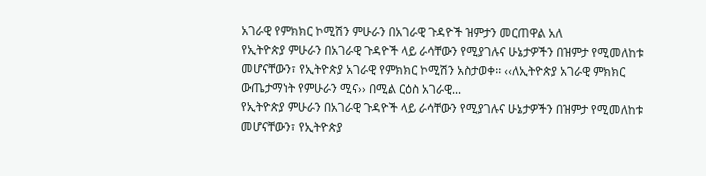አገራዊ የምክክር ኮሚሽን ምሁራን በአገራዊ ጉዳዮች ዝምታን መርጠዋል አለ
የኢትዮጵያ ምሁራን በአገራዊ ጉዳዮች ላይ ራሳቸውን የሚያገሉና ሁኔታዎችን በዝምታ የሚመለከቱ መሆናቸውን፣ የኢትዮጵያ አገራዊ የምክክር ኮሚሽን አስታወቀ፡፡ ‹‹ለኢትዮጵያ አገራዊ ምክክር ውጤታማነት የምሁራን ሚና›› በሚል ርዕስ አገራዊ...
የኢትዮጵያ ምሁራን በአገራዊ ጉዳዮች ላይ ራሳቸውን የሚያገሉና ሁኔታዎችን በዝምታ የሚመለከቱ መሆናቸውን፣ የኢትዮጵያ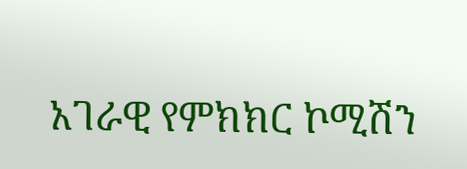አገራዊ የምክክር ኮሚሽን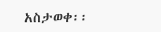አስታወቀ፡፡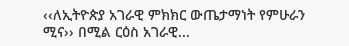‹‹ለኢትዮጵያ አገራዊ ምክክር ውጤታማነት የምሁራን ሚና›› በሚል ርዕስ አገራዊ...